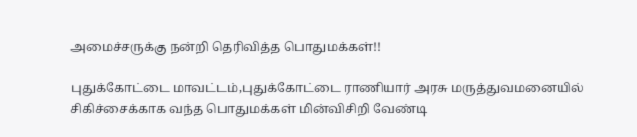அமைச்சருக்கு நன்றி தெரிவித்த பொதுமக்கள்!!

புதுக்கோட்டை மாவட்டம்,புதுக்கோட்டை ராணியார் அரசு மருத்துவமனையில் சிகிச்சைக்காக வந்த பொதுமக்கள் மின்விசிறி வேண்டி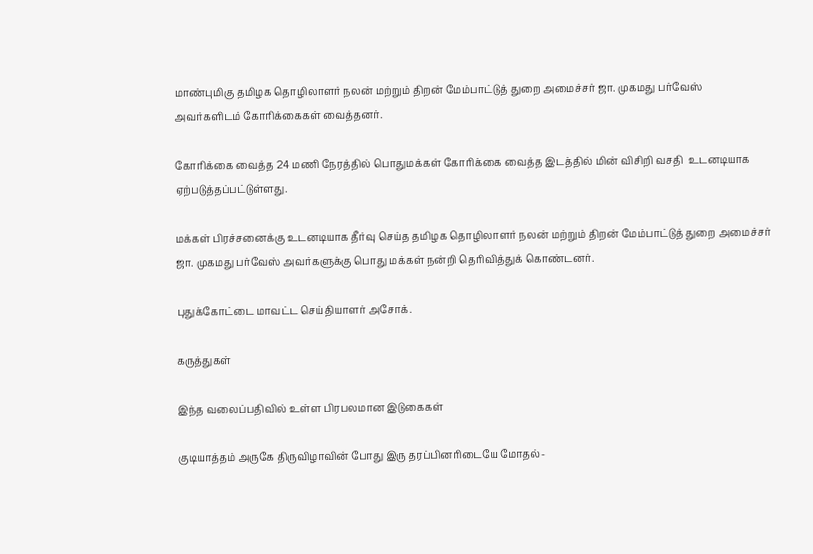மாண்புமிகு தமிழக தொழிலாளர் நலன் மற்றும் திறன் மேம்பாட்டுத் துறை அமைச்சர் ஜா. முகமது பர்வேஸ் அவர்களிடம் கோரிக்கைகள் வைத்தனர்.

கோரிக்கை வைத்த 24 மணி நேரத்தில் பொதுமக்கள் கோரிக்கை வைத்த இடத்தில் மின் விசிறி வசதி  உடனடியாக ஏற்படுத்தப்பட்டுள்ளது.

மக்கள் பிரச்சனைக்கு உடனடியாக தீர்வு செய்த தமிழக தொழிலாளர் நலன் மற்றும் திறன் மேம்பாட்டுத் துறை அமைச்சர் ஜா. முகமது பர்வேஸ் அவர்களுக்கு பொது மக்கள் நன்றி தெரிவித்துக் கொண்டனர்.

புதுக்கோட்டை மாவட்ட செய்தியாளர் அசோக்.

கருத்துகள்

இந்த வலைப்பதிவில் உள்ள பிரபலமான இடுகைகள்

குடியாத்தம் அருகே திருவிழாவின் போது இரு தரப்பினரிடையே மோதல்-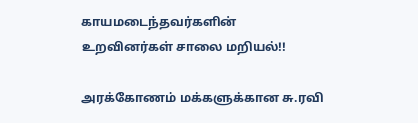காயமடைந்தவர்களின் உறவினர்கள் சாலை மறியல்!!

அரக்கோணம் மக்களுக்கான சு.ரவி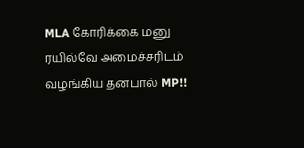MLA கோரிக்கை மனு ரயில்வே அமைச்சரிடம் வழங்கிய தனபால் MP!!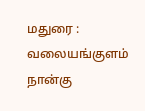மதுரை : வலையங்குளம் நான்கு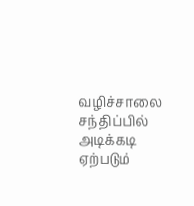வழிச்சாலை சந்திப்பில் அடிக்கடி ஏற்படும்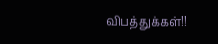விபத்துக்கள்!!